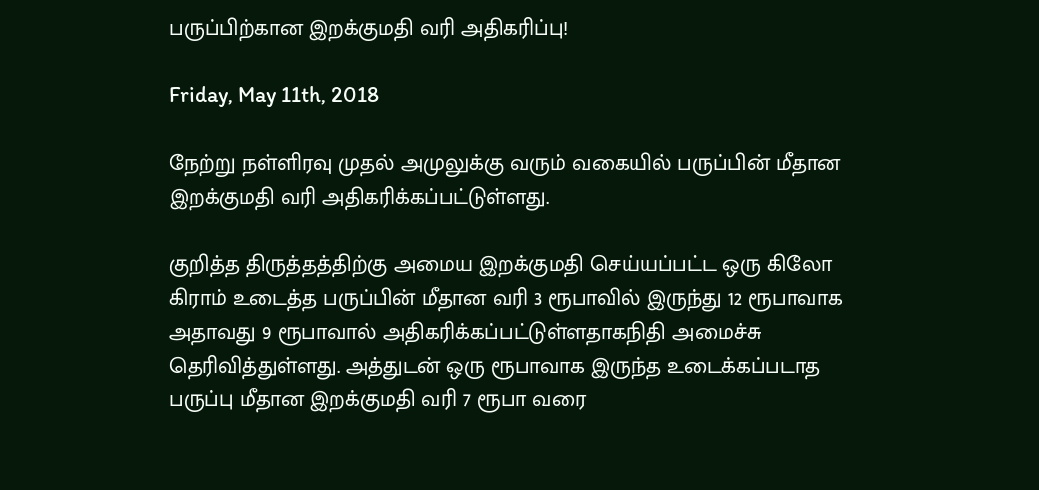பருப்பிற்கான இறக்குமதி வரி அதிகரிப்பு!

Friday, May 11th, 2018

நேற்று நள்ளிரவு முதல் அமுலுக்கு வரும் வகையில் பருப்பின் மீதான இறக்குமதி வரி அதிகரிக்கப்பட்டுள்ளது.

குறித்த திருத்தத்திற்கு அமைய இறக்குமதி செய்யப்பட்ட ஒரு கிலோ கிராம் உடைத்த பருப்பின் மீதான வரி 3 ரூபாவில் இருந்து 12 ரூபாவாக அதாவது 9 ரூபாவால் அதிகரிக்கப்பட்டுள்ளதாகநிதி அமைச்சு தெரிவித்துள்ளது. அத்துடன் ஒரு ரூபாவாக இருந்த உடைக்கப்படாத பருப்பு மீதான இறக்குமதி வரி 7 ரூபா வரை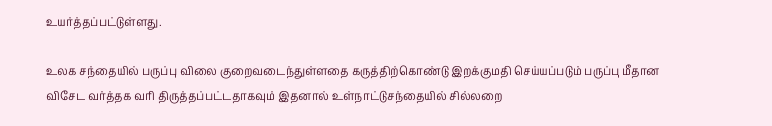உயர்த்தப்பட்டுள்ளது.

உலக சந்தையில் பருப்பு விலை குறைவடைந்துள்ளதை கருத்திற்கொண்டு இறக்குமதி செய்யப்படும் பருப்பு மீதான விசேட வர்த்தக வரி திருத்தப்பட்டதாகவும் இதனால் உள்நாட்டுசந்தையில் சில்லறை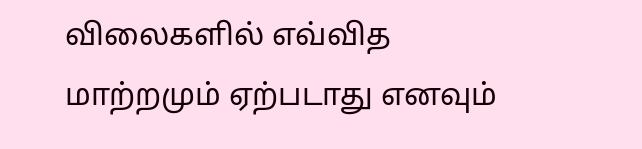விலைகளில் எவ்வித மாற்றமும் ஏற்படாது எனவும்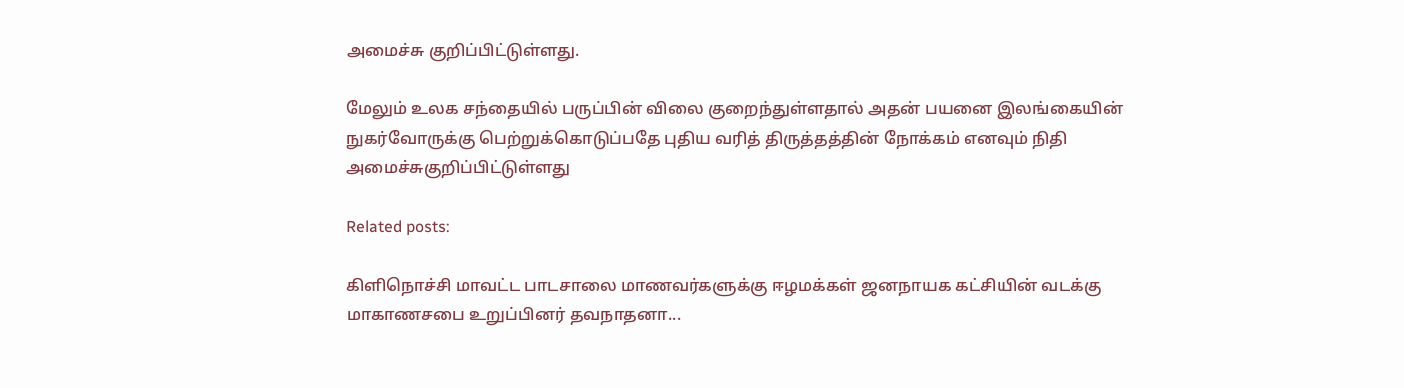அமைச்சு குறிப்பிட்டுள்ளது.

மேலும் உலக சந்தையில் பருப்பின் விலை குறைந்துள்ளதால் அதன் பயனை இலங்கையின் நுகர்வோருக்கு பெற்றுக்கொடுப்பதே புதிய வரித் திருத்தத்தின் நோக்கம் எனவும் நிதி அமைச்சுகுறிப்பிட்டுள்ளது

Related posts:

கிளிநொச்சி மாவட்ட பாடசாலை மாணவர்களுக்கு ஈழமக்கள் ஜனநாயக கட்சியின் வடக்கு மாகாணசபை உறுப்பினர் தவநாதனா...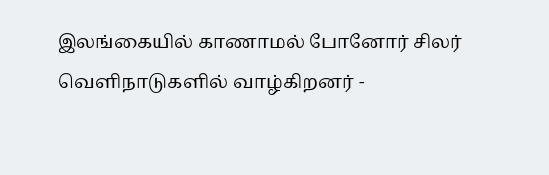இலங்கையில் காணாமல் போனோர் சிலர் வெளிநாடுகளில் வாழ்கிறனர் -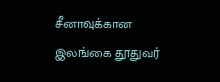சீனாவுக்கான இலங்கை தூதுவர்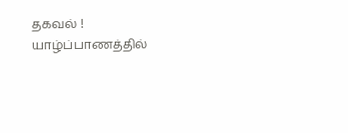தகவல் !
யாழ்ப்பாணத்தில்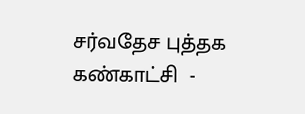சர்வதேச புத்தக கண்காட்சி  -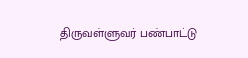திருவள்ளுவர் பண்பாட்டு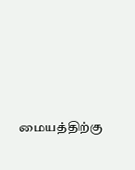மையத்திற்கு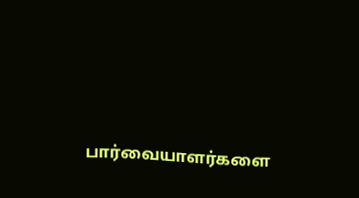பார்வையாளர்களை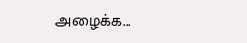அழைக்க...